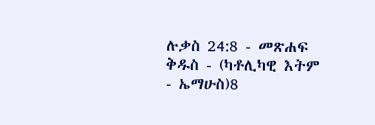ሉቃስ 24:8 - መጽሐፍ ቅዱስ - (ካቶሊካዊ እትም - ኤማሁስ)8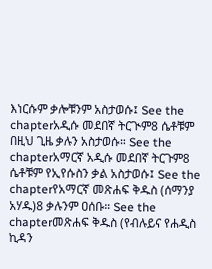እነርሱም ቃሎቹንም አስታወሱ፤ See the chapterአዲሱ መደበኛ ትርጒም8 ሴቶቹም በዚህ ጊዜ ቃሉን አስታወሱ። See the chapterአማርኛ አዲሱ መደበኛ ትርጉም8 ሴቶቹም የኢየሱስን ቃል አስታወሱ፤ See the chapterየአማርኛ መጽሐፍ ቅዱስ (ሰማንያ አሃዱ)8 ቃሉንም ዐሰቡ። See the chapterመጽሐፍ ቅዱስ (የብሉይና የሐዲስ ኪዳን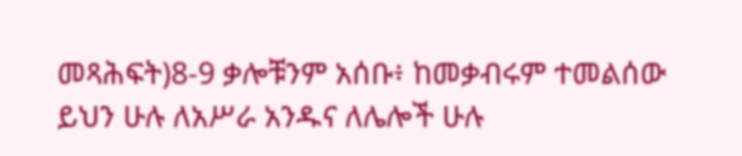መጻሕፍት)8-9 ቃሎቹንም አሰቡ፥ ከመቃብሩም ተመልሰው ይህን ሁሉ ለአሥራ አንዱና ለሌሎች ሁሉ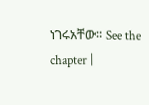ነገሩአቸው። See the chapter |